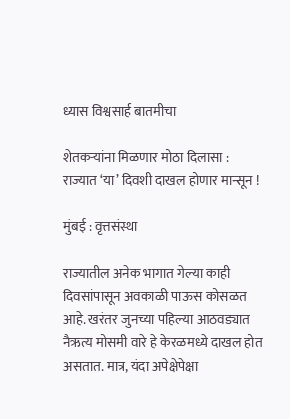ध्यास विश्वसार्ह बातमीचा

शेतकऱ्यांना मिळणार मोठा दिलासा : राज्यात ‘या’ दिवशी दाखल होणार मान्सून !

मुंबई : वृत्तसंस्था

राज्यातील अनेक भागात गेल्या काही दिवसांपासून अवकाळी पाऊस कोसळत आहे. खरंतर जुनच्या पहिल्या आठवड्यात नैऋत्य मोसमी वारे हे केरळमध्ये दाखल होत असतात. मात्र, यंदा अपेक्षेपेक्षा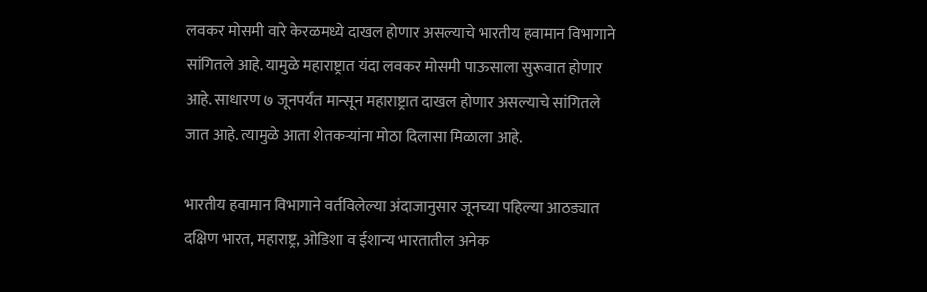लवकर मोसमी वारे केरळमध्ये दाखल होणार असल्याचे भारतीय हवामान विभागाने सांगितले आहे. यामुळे महाराष्ट्रात यंदा लवकर मोसमी पाऊसाला सुरूवात होणार आहे. साधारण ७ जूनपर्यंत मान्सून महाराष्ट्रात दाखल होणार असल्याचे सांगितले जात आहे. त्यामुळे आता शेतकऱ्यांना मोठा दिलासा मिळाला आहे.

भारतीय हवामान विभागाने वर्तविलेल्या अंदाजानुसार जूनच्या पहिल्या आठड्यात दक्षिण भारत, महाराष्ट्र, ओडिशा व ईशान्य भारतातील अनेक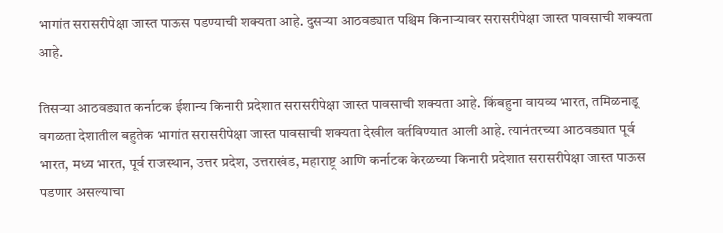भागांत सरासरीपेक्षा जास्त पाऊस पडण्याची शक्यता आहे. दुसऱ्या आठवड्यात पश्चिम किनाऱ्यावर सरासरीपेक्षा जास्त पावसाची शक्यता आहे.

तिसऱ्या आठवड्यात कर्नाटक ईशान्य किनारी प्रदेशात सरासरीपेक्षा जास्त पावसाची शक्यता आहे. किंबहुना वायव्य भारत, तमिळनाडू वगळता देशातील बहुतेक भागांत सरासरीपेक्षा जास्त पावसाची शक्यता देखील वर्तविण्यात आली आहे. त्यानंतरच्या आठवड्यात पूर्व भारत, मध्य भारत, पूर्व राजस्थान, उत्तर प्रदेश, उत्तराखंड, महाराष्ट्र आणि कर्नाटक केरळच्या किनारी प्रदेशात सरासरीपेक्षा जास्त पाऊस पडणार असल्याचा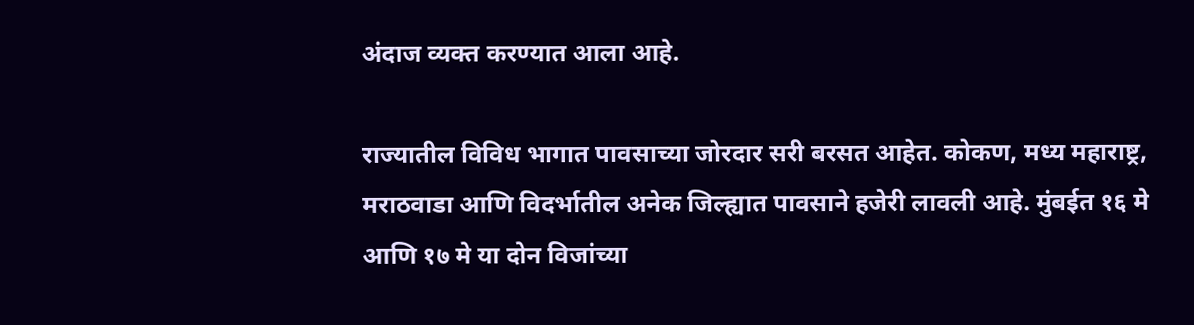अंदाज व्यक्त करण्यात आला आहे.

राज्यातील विविध भागात पावसाच्या जोरदार सरी बरसत आहेत. कोकण, मध्य महाराष्ट्र, मराठवाडा आणि विदर्भातील अनेक जिल्ह्यात पावसाने हजेरी लावली आहे. मुंबईत १६ मे आणि १७ मे या दोन विजांच्या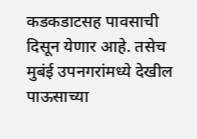कडकडाटसह पावसाची दिसून येणार आहे. तसेच मुबंई उपनगरांमध्ये देखील पाऊसाच्या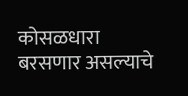कोसळधारा बरसणार असल्याचे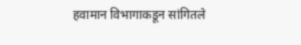हवामान विभागाकडून सांगितले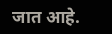जात आहे.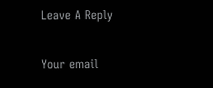Leave A Reply

Your email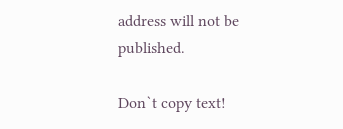address will not be published.

Don`t copy text!